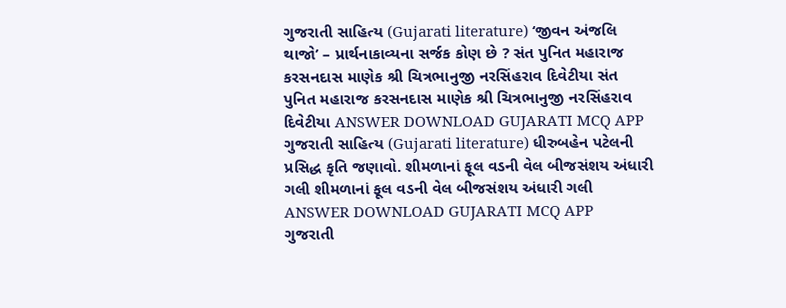ગુજરાતી સાહિત્ય (Gujarati literature) ‘જીવન અંજલિ થાજો’ – પ્રાર્થનાકાવ્યના સર્જક કોણ છે ? સંત પુનિત મહારાજ કરસનદાસ માણેક શ્રી ચિત્રભાનુજી નરસિંહરાવ દિવેટીયા સંત પુનિત મહારાજ કરસનદાસ માણેક શ્રી ચિત્રભાનુજી નરસિંહરાવ દિવેટીયા ANSWER DOWNLOAD GUJARATI MCQ APP
ગુજરાતી સાહિત્ય (Gujarati literature) ધીરુબહેન પટેલની પ્રસિદ્ધ કૃતિ જણાવો. શીમળાનાં ફૂલ વડની વેલ બીજસંશય અંધારી ગલી શીમળાનાં ફૂલ વડની વેલ બીજસંશય અંધારી ગલી ANSWER DOWNLOAD GUJARATI MCQ APP
ગુજરાતી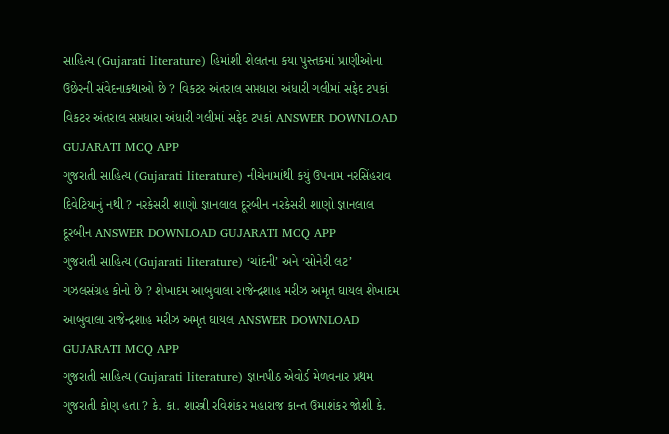સાહિત્ય (Gujarati literature) હિમાંશી શેલતના કયા પુસ્તકમાં પ્રાણીઓના ઉછેરની સંવેદનાકથાઓ છે ? વિકટર અંતરાલ સપ્તધારા અંધારી ગલીમાં સફેદ ટપકાં વિકટર અંતરાલ સપ્તધારા અંધારી ગલીમાં સફેદ ટપકાં ANSWER DOWNLOAD GUJARATI MCQ APP
ગુજરાતી સાહિત્ય (Gujarati literature) નીચેનામાંથી કયું ઉપનામ નરસિંહરાવ દિવેટિયાનું નથી ? નરકેસરી શાણો જ્ઞાનલાલ દૂરબીન નરકેસરી શાણો જ્ઞાનલાલ દૂરબીન ANSWER DOWNLOAD GUJARATI MCQ APP
ગુજરાતી સાહિત્ય (Gujarati literature) ‘ચાંદની’ અને ‘સોનેરી લટ’ ગઝલસંગ્રહ કોનો છે ? શેખાદમ આબુવાલા રાજેન્દ્રશાહ મરીઝ અમૃત ઘાયલ શેખાદમ આબુવાલા રાજેન્દ્રશાહ મરીઝ અમૃત ઘાયલ ANSWER DOWNLOAD GUJARATI MCQ APP
ગુજરાતી સાહિત્ય (Gujarati literature) જ્ઞાનપીઠ એવોર્ડ મેળવનાર પ્રથમ ગુજરાતી કોણ હતા ? કે. કા. શાસ્ત્રી રવિશંકર મહારાજ કાન્ત ઉમાશંકર જોશી કે.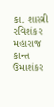કા. શાસ્ત્રી રવિશંકર મહારાજ કાન્ત ઉમાશંકર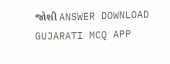જોશી ANSWER DOWNLOAD GUJARATI MCQ APP